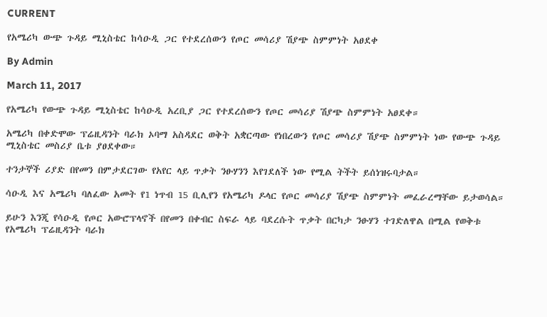CURRENT

የአሜሪካ ውጭ ጉዳይ ሚኒስቴር ከሳዑዲ ጋር የተደረሰውን የጦር መሳሪያ ሽያጭ ስምምነት አፀደቀ

By Admin

March 11, 2017

የአሜሪካ የውጭ ጉዳይ ሚኒስቴር ከሳዑዲ አረቢያ ጋር የተደረሰውን የጦር መሳሪያ ሽያጭ ስምምነት አፀደቀ።

አሜሪካ በቀድሞው ፕሬዚዳንት ባራክ ኦባማ አስዳደር ወቅት አቋርጣው የነበረውን የጦር መሳሪያ ሽያጭ ስምምነት ነው የውጭ ጉዳይ ሚኒስቴር መስሪያ ቤቱ ያፀደቀው።

ተንታኞች ሪያድ በየመን በምታደርገው የአየር ላይ ጥቃት ንፁሃንን እየገደለች ነው የሚል ትችት ይሰነዝሩባታል።

ሳዑዲ እና አሜሪካ ባለፈው አመት የ1 ነጥብ 15 ቢሊየን የአሜሪካ ዶላር የጦር መሳሪያ ሽያጭ ስምምነት መፈራረማቸው ይታወሳል።

ይሁን እንጂ የሳዑዲ የጦር አውሮፕላኖች በየመን በቀብር ስፍራ ላይ ባደረሱት ጥቃት በርካታ ንፁሃን ተገድለዋል በሚል የወቅቱ የአሜሪካ ፕሬዚዳንት ባራክ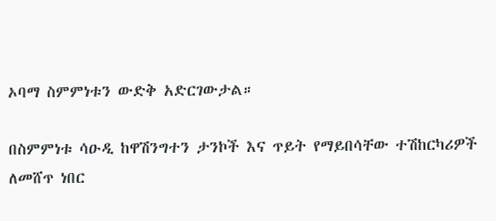ኦባማ ስምምነቱን ውድቅ አድርገውታል።

በስምምነቱ ሳዑዲ ከዋሽንግተን ታንኮች እና ጥይት የማይበሳቸው ተሽከርካሪዎች ለመሸጥ ነበር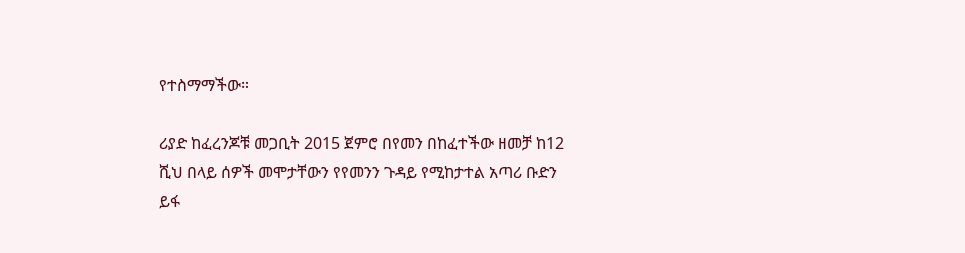የተስማማችው።

ሪያድ ከፈረንጆቹ መጋቢት 2015 ጀምሮ በየመን በከፈተችው ዘመቻ ከ12 ሺህ በላይ ሰዎች መሞታቸውን የየመንን ጉዳይ የሚከታተል አጣሪ ቡድን ይፋ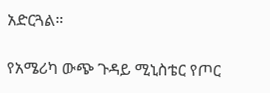አድርጓል።

የአሜሪካ ውጭ ጉዳይ ሚኒስቴር የጦር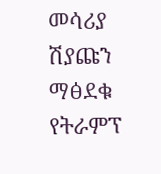መሳሪያ ሽያጩን ማፅደቁ የትራምፕ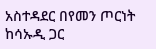አስተዳደር በየመን ጦርነት ከሳኡዲ ጋር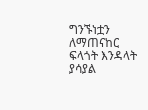ግንኙነቷን ለማጠናከር ፍላጎት እንዳላት ያሳያል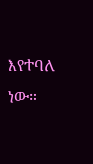እየተባለ ነው።